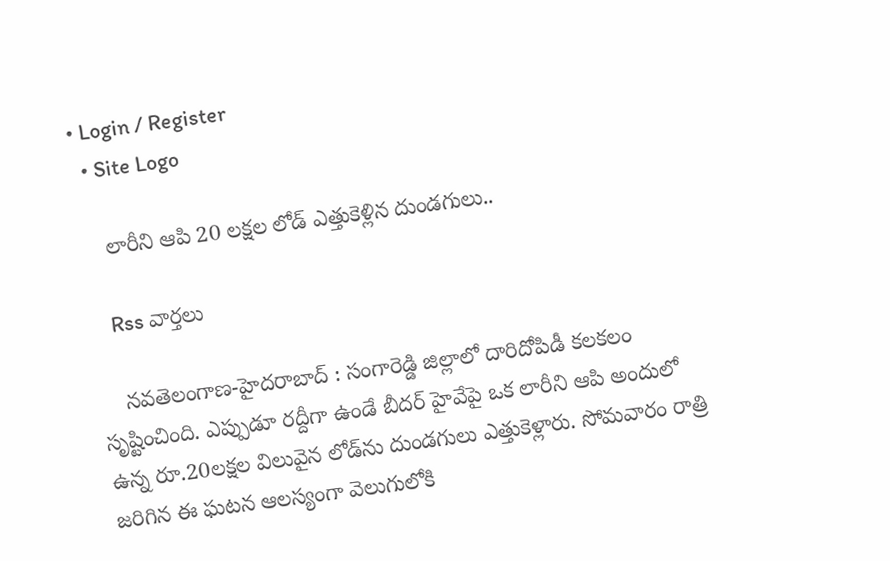• Login / Register
  • Site Logo

    లారీని ఆపి 20 లక్షల లోడ్ ఎత్తుకెళ్లిన దుండగులు..

    Rss వార్తలు

    న‌వ‌తెలంగాణ‌-హైద‌రాబాద్ : సంగారెడ్డి జిల్లాలో దారిదోపిడీ కలకలం సృష్టించింది. ఎప్పుడూ రద్దీగా ఉండే బీదర్‌ హైవేపై ఒక లారీని ఆపి అందులో ఉన్న రూ.20లక్షల విలువైన లోడ్‌ను దుండగులు ఎత్తుకెళ్లారు. సోమవారం రాత్రి జరిగిన ఈ ఘటన ఆలస్యంగా వెలుగులోకి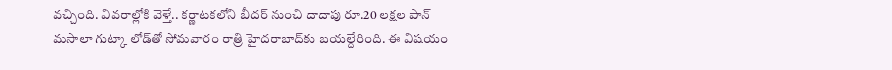వచ్చింది. వివరాల్లోకి వెళ్తే.. కర్ణాటకలోని బీదర్‌ నుంచి దాదాపు రూ.20 లక్షల పాన్‌ మసాలా గుట్కా లోడ్‌తో సోమవారం రాత్రి హైదరాబాద్‌కు బయల్దేరింది. ఈ విషయం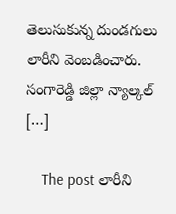తెలుసుకున్న దుండగులు లారీని వెంబడించారు. సంగారెడ్డి జిల్లా న్యాల్కల్‌ […]

    The post లారీని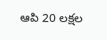ఆపి 20 లక్షల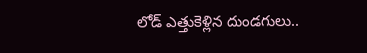లోడ్‌ ఎత్తుకెళ్లిన దుండగులు..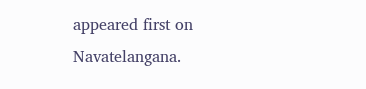appeared first on Navatelangana.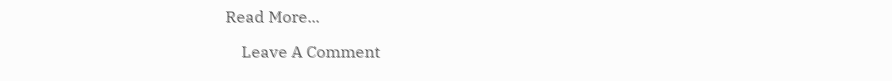Read More...

    Leave A Comment